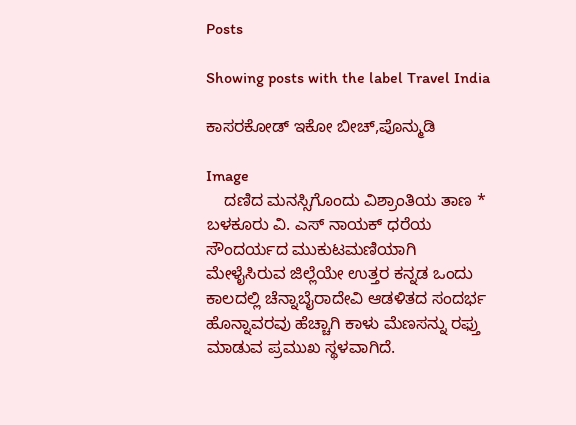Posts

Showing posts with the label Travel India

ಕಾಸರಕೋಡ್ ಇಕೋ ಬೀಚ್,ಪೊನ್ಮುಡಿ

Image
    ದಣಿದ ಮನಸ್ಸಿಗೊಂದು ವಿಶ್ರಾಂತಿಯ ತಾಣ * ಬಳಕೂರು ವಿ. ಎಸ್ ನಾಯಕ್ ಧರೆಯ ಸೌಂದರ್ಯದ ಮುಕುಟಮಣಿಯಾಗಿ ಮೇಳೈಸಿರುವ ಜಿಲ್ಲೆಯೇ ಉತ್ತರ ಕನ್ನಡ ಒಂದು ಕಾಲದಲ್ಲಿ ಚೆನ್ನಾಬೈರಾದೇವಿ ಆಡಳಿತದ ಸಂದರ್ಭ ಹೊನ್ನಾವರವು ಹೆಚ್ಚಾಗಿ ಕಾಳು ಮೆಣಸನ್ನು ರಫ್ತು ಮಾಡುವ ಪ್ರಮುಖ ಸ್ಥಳವಾಗಿದೆ.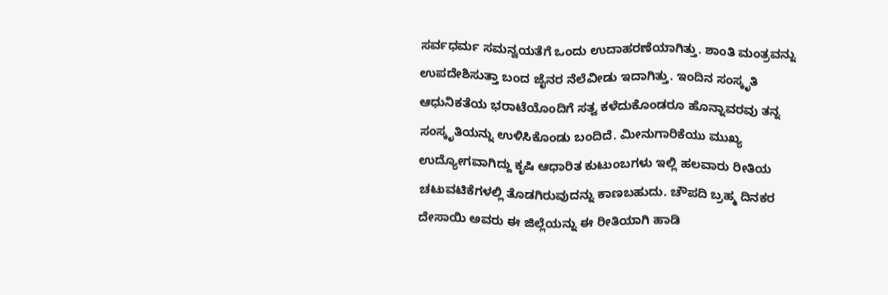ಸರ್ವಧರ್ಮ ಸಮನ್ವಯತೆಗೆ ಒಂದು ಉದಾಹರಣೆಯಾಗಿತ್ತು. ಶಾಂತಿ ಮಂತ್ರವನ್ನು ಉಪದೇಶಿಸುತ್ತಾ ಬಂದ ಜೈನರ ನೆಲೆವೀಡು ಇದಾಗಿತ್ತು. ಇಂದಿನ ಸಂಸ್ಕೃತಿ ಆಧುನಿಕತೆಯ ಭರಾಟೆಯೊಂದಿಗೆ ಸತ್ವ ಕಳೆದುಕೊಂಡರೂ ಹೊನ್ನಾವರವು ತನ್ನ ಸಂಸ್ಕೃತಿಯನ್ನು ಉಳಿಸಿಕೊಂಡು ಬಂದಿದೆ. ಮೀನುಗಾರಿಕೆಯು ಮುಖ್ಯ ಉದ್ಯೋಗವಾಗಿದ್ದು ಕೃಷಿ ಆಧಾರಿತ ಕುಟುಂಬಗಳು ಇಲ್ಲಿ ಹಲವಾರು ರೀತಿಯ ಚಟುವಟಿಕೆಗಳಲ್ಲಿ ತೊಡಗಿರುವುದನ್ನು ಕಾಣಬಹುದು. ಚೌಪದಿ ಬ್ರಹ್ಮ ದಿನಕರ ದೇಸಾಯಿ ಅವರು ಈ ಜಿಲ್ಲೆಯನ್ನು ಈ ರೀತಿಯಾಗಿ ಹಾಡಿ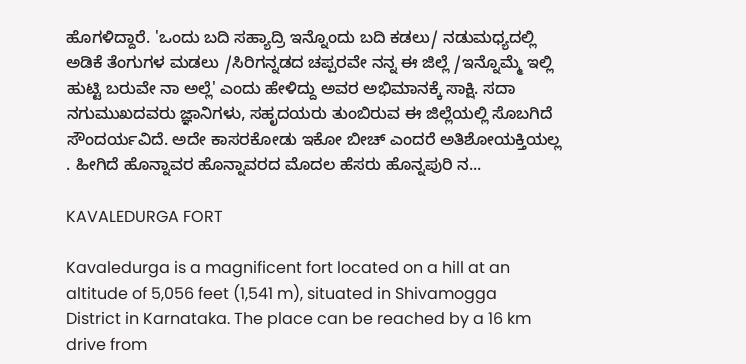ಹೊಗಳಿದ್ದಾರೆ. 'ಒಂದು ಬದಿ ಸಹ್ಯಾದ್ರಿ ಇನ್ನೊಂದು ಬದಿ ಕಡಲು/ ನಡುಮಧ್ಯದಲ್ಲಿ ಅಡಿಕೆ ತೆಂಗುಗಳ ಮಡಲು /ಸಿರಿಗನ್ನಡದ ಚಪ್ಪರವೇ ನನ್ನ ಈ ಜಿಲ್ಲೆ /ಇನ್ನೊಮ್ಮೆ ಇಲ್ಲಿ ಹುಟ್ಟಿ ಬರುವೇ ನಾ ಅಲ್ಲೆ' ಎಂದು ಹೇಳಿದ್ದು ಅವರ ಅಭಿಮಾನಕ್ಕೆ ಸಾಕ್ಷಿ. ಸದಾ ನಗುಮುಖದವರು ಜ್ಞಾನಿಗಳು, ಸಹೃದಯರು ತುಂಬಿರುವ ಈ ಜಿಲ್ಲೆಯಲ್ಲಿ ಸೊಬಗಿದೆ ಸೌಂದರ್ಯವಿದೆ. ಅದೇ ಕಾಸರಕೋಡು ಇಕೋ ಬೀಚ್ ಎಂದರೆ ಅತಿಶೋಯಕ್ತಿಯಲ್ಲ . ಹೀಗಿದೆ ಹೊನ್ನಾವರ ಹೊನ್ನಾವರದ ಮೊದಲ ಹೆಸರು ಹೊನ್ನಪುರಿ ನ...

KAVALEDURGA FORT

Kavaledurga is a magnificent fort located on a hill at an altitude of 5,056 feet (1,541 m), situated in Shivamogga District in Karnataka. The place can be reached by a 16 km drive from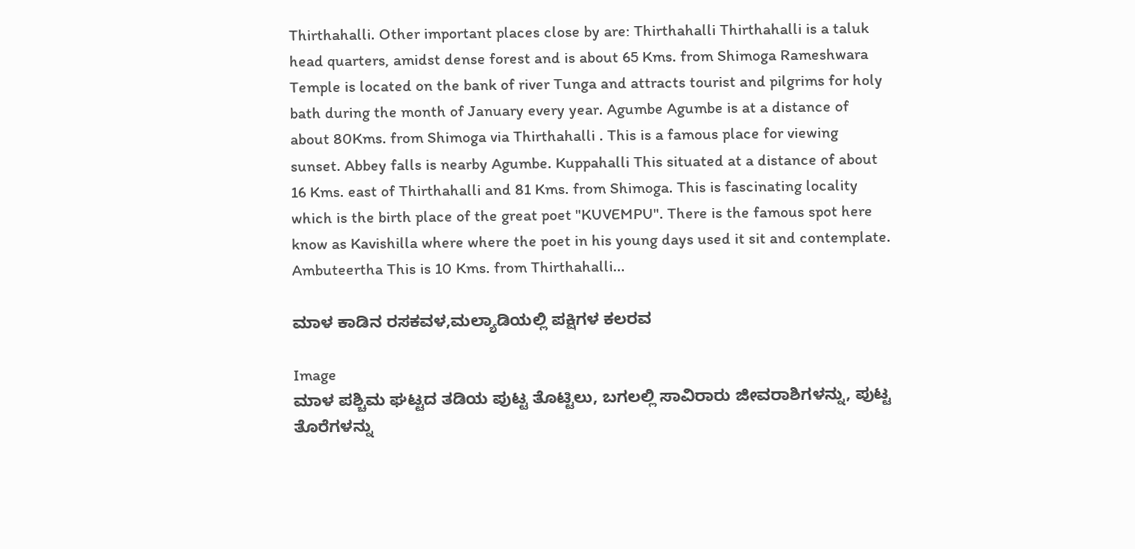Thirthahalli. Other important places close by are: Thirthahalli Thirthahalli is a taluk head quarters, amidst dense forest and is about 65 Kms. from Shimoga Rameshwara Temple is located on the bank of river Tunga and attracts tourist and pilgrims for holy bath during the month of January every year. Agumbe Agumbe is at a distance of about 80Kms. from Shimoga via Thirthahalli . This is a famous place for viewing sunset. Abbey falls is nearby Agumbe. Kuppahalli This situated at a distance of about 16 Kms. east of Thirthahalli and 81 Kms. from Shimoga. This is fascinating locality which is the birth place of the great poet "KUVEMPU". There is the famous spot here know as Kavishilla where where the poet in his young days used it sit and contemplate. Ambuteertha This is 10 Kms. from Thirthahalli...

ಮಾಳ ಕಾಡಿನ ರಸಕವಳ,ಮಲ್ಯಾಡಿಯಲ್ಲಿ ಪಕ್ಷಿಗಳ ಕಲರವ

Image
ಮಾಳ ಪಶ್ಚಿಮ ಘಟ್ಟದ ತಡಿಯ ಪುಟ್ಟ ತೊಟ್ಟಿಲು, ಬಗಲಲ್ಲಿ ಸಾವಿರಾರು ಜೀವರಾಶಿಗಳನ್ನು, ಪುಟ್ಟ ತೊರೆಗಳನ್ನು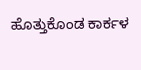ಹೊತ್ತುಕೊಂಡ ಕಾರ್ಕಳ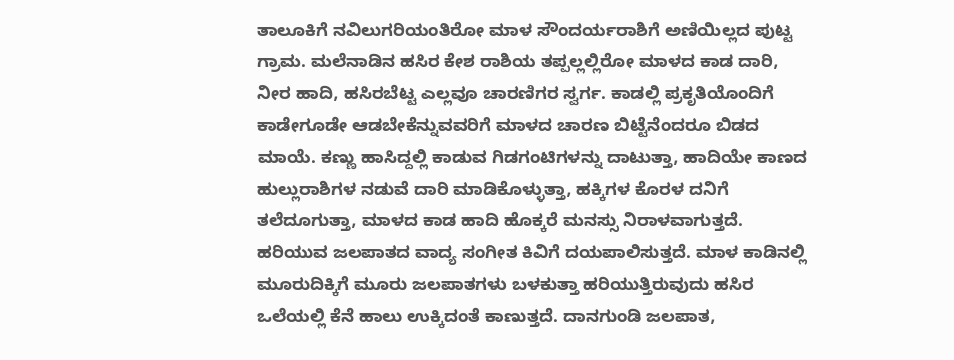ತಾಲೂಕಿಗೆ ನವಿಲುಗರಿಯಂತಿರೋ ಮಾಳ ಸೌಂದರ್ಯರಾಶಿಗೆ ಅಣಿಯಿಲ್ಲದ ಪುಟ್ಟ ಗ್ರಾಮ. ಮಲೆನಾಡಿನ ಹಸಿರ ಕೇಶ ರಾಶಿಯ ತಪ್ಪಲ್ಲಲ್ಲಿರೋ ಮಾಳದ ಕಾಡ ದಾರಿ, ನೀರ ಹಾದಿ, ಹಸಿರಬೆಟ್ಟ ಎಲ್ಲವೂ ಚಾರಣಿಗರ ಸ್ವರ್ಗ. ಕಾಡಲ್ಲಿ ಪ್ರಕೃತಿಯೊಂದಿಗೆ ಕಾಡೇಗೂಡೇ ಆಡಬೇಕೆನ್ನುವವರಿಗೆ ಮಾಳದ ಚಾರಣ ಬಿಟ್ಟೆನೆಂದರೂ ಬಿಡದ ಮಾಯೆ. ಕಣ್ಣು ಹಾಸಿದ್ದಲ್ಲಿ ಕಾಡುವ ಗಿಡಗಂಟಿಗಳನ್ನು ದಾಟುತ್ತಾ, ಹಾದಿಯೇ ಕಾಣದ ಹುಲ್ಲುರಾಶಿಗಳ ನಡುವೆ ದಾರಿ ಮಾಡಿಕೊಳ್ಳುತ್ತಾ, ಹಕ್ಕಿಗಳ ಕೊರಳ ದನಿಗೆ ತಲೆದೂಗುತ್ತಾ, ಮಾಳದ ಕಾಡ ಹಾದಿ ಹೊಕ್ಕರೆ ಮನಸ್ಸು ನಿರಾಳವಾಗುತ್ತದೆ. ಹರಿಯುವ ಜಲಪಾತದ ವಾದ್ಯ ಸಂಗೀತ ಕಿವಿಗೆ ದಯಪಾಲಿಸುತ್ತದೆ. ಮಾಳ ಕಾಡಿನಲ್ಲಿ ಮೂರುದಿಕ್ಕಿಗೆ ಮೂರು ಜಲಪಾತಗಳು ಬಳಕುತ್ತಾ ಹರಿಯುತ್ತಿರುವುದು ಹಸಿರ ಒಲೆಯಲ್ಲಿ ಕೆನೆ ಹಾಲು ಉಕ್ಕಿದಂತೆ ಕಾಣುತ್ತದೆ. ದಾನಗುಂಡಿ ಜಲಪಾತ,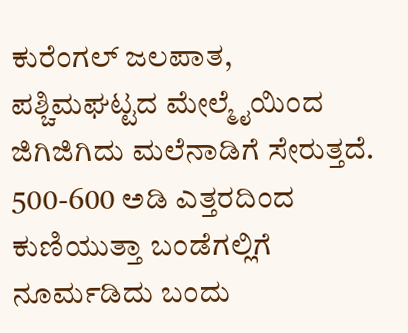ಕುರೆಂಗಲ್ ಜಲಪಾತ, ಪಶ್ಚಿಮಘಟ್ಟದ ಮೇಲ್ಮೈಯಿಂದ ಜಿಗಿಜಿಗಿದು ಮಲೆನಾಡಿಗೆ ಸೇರುತ್ತದೆ. 500-600 ಅಡಿ ಎತ್ತರದಿಂದ ಕುಣಿಯುತ್ತಾ ಬಂಡೆಗಲ್ಲಿಗೆ ನೂರ್ಮಡಿದು ಬಂದು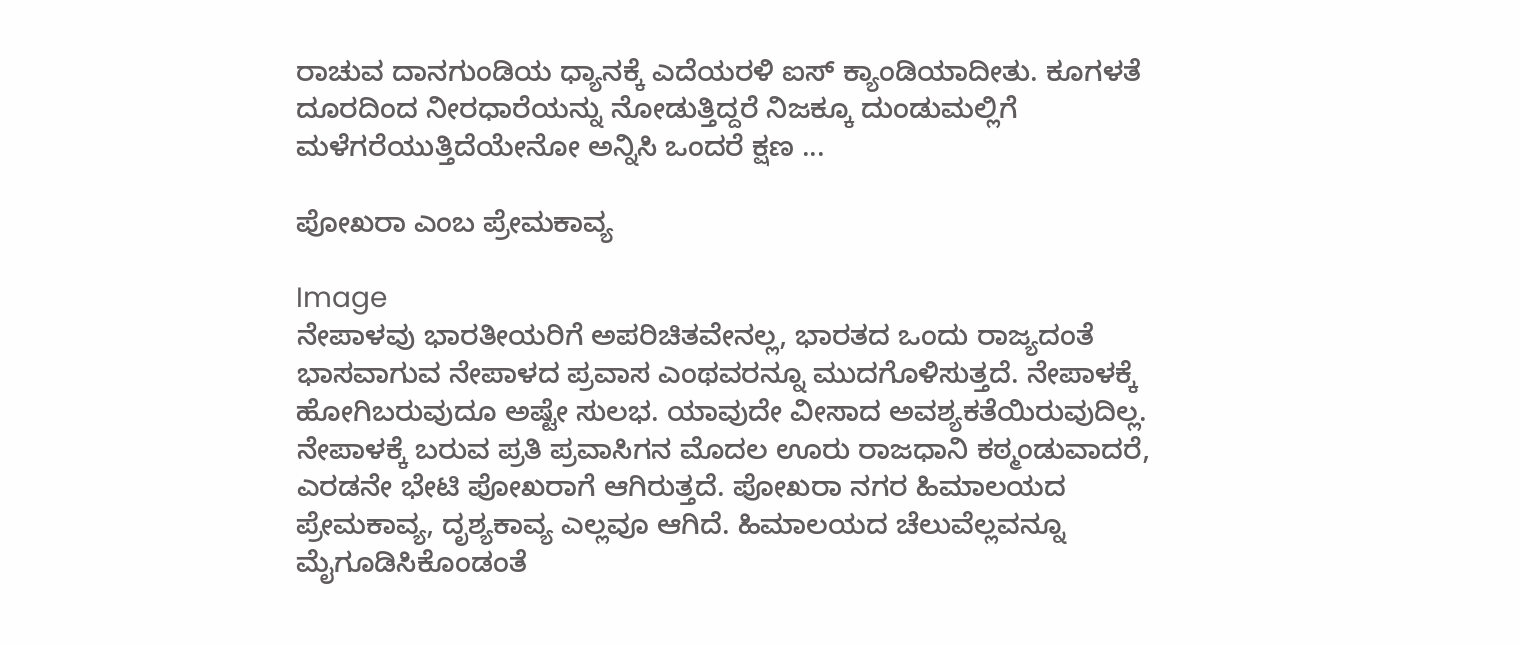ರಾಚುವ ದಾನಗುಂಡಿಯ ಧ್ಯಾನಕ್ಕೆ ಎದೆಯರಳಿ ಐಸ್ ಕ್ಯಾಂಡಿಯಾದೀತು. ಕೂಗಳತೆ ದೂರದಿಂದ ನೀರಧಾರೆಯನ್ನು ನೋಡುತ್ತಿದ್ದರೆ ನಿಜಕ್ಕೂ ದುಂಡುಮಲ್ಲಿಗೆ ಮಳೆಗರೆಯುತ್ತಿದೆಯೇನೋ ಅನ್ನಿಸಿ ಒಂದರೆ ಕ್ಷಣ ...

ಪೋಖರಾ ಎಂಬ ಪ್ರೇಮಕಾವ್ಯ

Image
ನೇಪಾಳವು ಭಾರತೀಯರಿಗೆ ಅಪರಿಚಿತವೇನಲ್ಲ, ಭಾರತದ ಒಂದು ರಾಜ್ಯದಂತೆ ಭಾಸವಾಗುವ ನೇಪಾಳದ ಪ್ರವಾಸ ಎಂಥವರನ್ನೂ ಮುದಗೊಳಿಸುತ್ತದೆ. ನೇಪಾಳಕ್ಕೆ ಹೋಗಿಬರುವುದೂ ಅಷ್ಟೇ ಸುಲಭ. ಯಾವುದೇ ವೀಸಾದ ಅವಶ್ಯಕತೆಯಿರುವುದಿಲ್ಲ. ನೇಪಾಳಕ್ಕೆ ಬರುವ ಪ್ರತಿ ಪ್ರವಾಸಿಗನ ಮೊದಲ ಊರು ರಾಜಧಾನಿ ಕಠ್ಮಂಡುವಾದರೆ, ಎರಡನೇ ಭೇಟಿ ಪೋಖರಾಗೆ ಆಗಿರುತ್ತದೆ. ಪೋಖರಾ ನಗರ ಹಿಮಾಲಯದ ಪ್ರೇಮಕಾವ್ಯ, ದೃಶ್ಯಕಾವ್ಯ ಎಲ್ಲವೂ ಆಗಿದೆ. ಹಿಮಾಲಯದ ಚೆಲುವೆಲ್ಲವನ್ನೂ ಮೈಗೂಡಿಸಿಕೊಂಡಂತೆ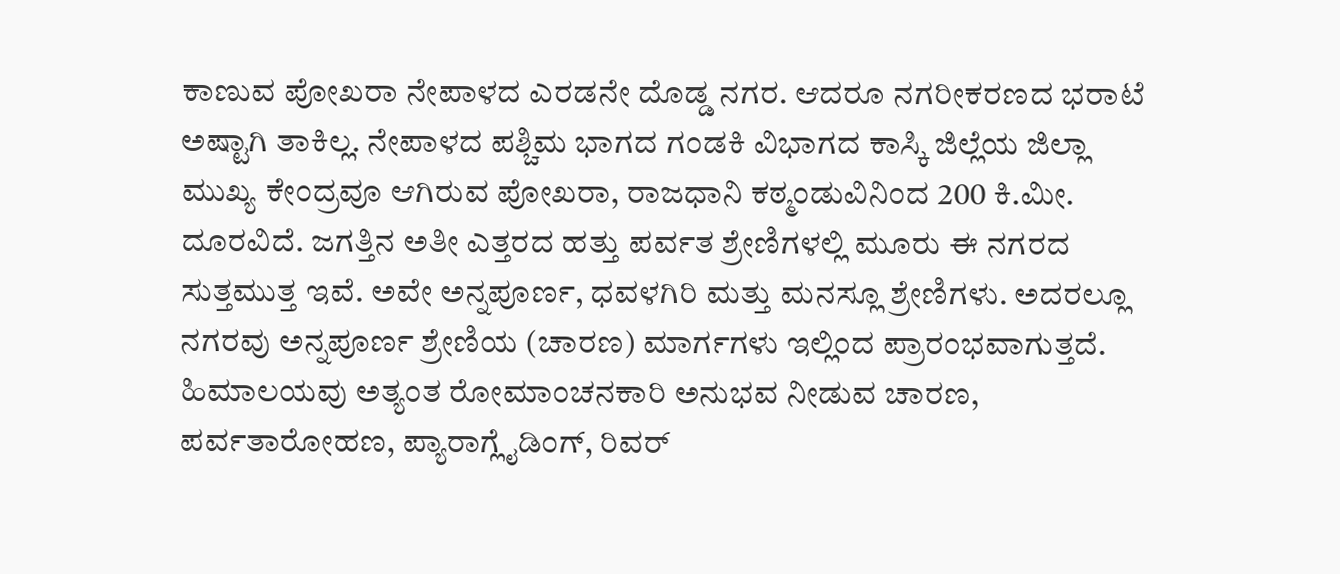ಕಾಣುವ ಪೋಖರಾ ನೇಪಾಳದ ಎರಡನೇ ದೊಡ್ಡ ನಗರ. ಆದರೂ ನಗರೀಕರಣದ ಭರಾಟೆ ಅಷ್ಟಾಗಿ ತಾಕಿಲ್ಲ. ನೇಪಾಳದ ಪಶ್ಚಿಮ ಭಾಗದ ಗಂಡಕಿ ವಿಭಾಗದ ಕಾಸ್ಕಿ ಜಿಲ್ಲೆಯ ಜಿಲ್ಲಾ ಮುಖ್ಯ ಕೇಂದ್ರವೂ ಆಗಿರುವ ಪೋಖರಾ, ರಾಜಧಾನಿ ಕಠ್ಮಂಡುವಿನಿಂದ 200 ಕಿ.ಮೀ. ದೂರವಿದೆ. ಜಗತ್ತಿನ ಅತೀ ಎತ್ತರದ ಹತ್ತು ಪರ್ವತ ಶ್ರೇಣಿಗಳಲ್ಲಿ ಮೂರು ಈ ನಗರದ ಸುತ್ತಮುತ್ತ ಇವೆ. ಅವೇ ಅನ್ನಪೂರ್ಣ, ಧವಳಗಿರಿ ಮತ್ತು ಮನಸ್ಲೂ ಶ್ರೇಣಿಗಳು. ಅದರಲ್ಲೂ ನಗರವು ಅನ್ನಪೂರ್ಣ ಶ್ರೇಣಿಯ (ಚಾರಣ) ಮಾರ್ಗಗಳು ಇಲ್ಲಿಂದ ಪ್ರಾರಂಭವಾಗುತ್ತದೆ. ಹಿಮಾಲಯವು ಅತ್ಯಂತ ರೋಮಾಂಚನಕಾರಿ ಅನುಭವ ನೀಡುವ ಚಾರಣ, ಪರ್ವತಾರೋಹಣ, ಪ್ಯಾರಾಗ್ಲೈಡಿಂಗ್, ರಿವರ್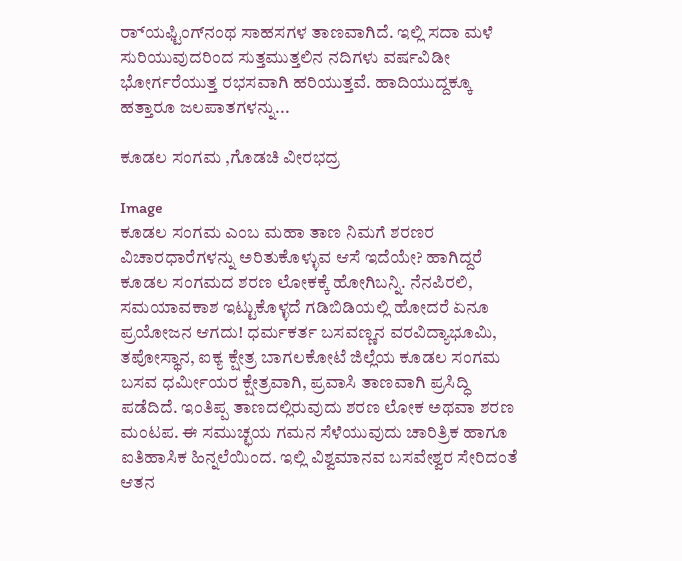ರ‌್ಯಾಫ್ಟಿಂಗ್‌ನಂಥ ಸಾಹಸಗಳ ತಾಣವಾಗಿದೆ. ಇಲ್ಲಿ ಸದಾ ಮಳೆ ಸುರಿಯುವುದರಿಂದ ಸುತ್ತಮುತ್ತಲಿನ ನದಿಗಳು ವರ್ಷವಿಡೀ ಭೋರ್ಗರೆಯುತ್ತ ರಭಸವಾಗಿ ಹರಿಯುತ್ತವೆ. ಹಾದಿಯುದ್ದಕ್ಕೂ ಹತ್ತಾರೂ ಜಲಪಾತಗಳನ್ನು...

ಕೂಡಲ ಸಂಗಮ ,ಗೊಡಚಿ ವೀರಭದ್ರ

Image
ಕೂಡಲ ಸಂಗಮ ಎಂಬ ಮಹಾ ತಾಣ ನಿಮಗೆ ಶರಣರ ವಿಚಾರಧಾರೆಗಳನ್ನು ಅರಿತುಕೊಳ್ಳುವ ಆಸೆ ಇದೆಯೇ? ಹಾಗಿದ್ದರೆ ಕೂಡಲ ಸಂಗಮದ ಶರಣ ಲೋಕಕ್ಕೆ ಹೋಗಿಬನ್ನಿ. ನೆನಪಿರಲಿ, ಸಮಯಾವಕಾಶ ಇಟ್ಟುಕೊಳ್ಳದೆ ಗಡಿಬಿಡಿಯಲ್ಲಿ ಹೋದರೆ ಏನೂ ಪ್ರಯೋಜನ ಆಗದು! ಧರ್ಮಕರ್ತ ಬಸವಣ್ಣನ ವರವಿದ್ಯಾಭೂಮಿ, ತಪೋಸ್ಥಾನ, ಐಕ್ಯ ಕ್ಷೇತ್ರ ಬಾಗಲಕೋಟೆ ಜಿಲ್ಲೆಯ ಕೂಡಲ ಸಂಗಮ ಬಸವ ಧರ್ಮೀಯರ ಕ್ಷೇತ್ರವಾಗಿ, ಪ್ರವಾಸಿ ತಾಣವಾಗಿ ಪ್ರಸಿದ್ಧಿ ಪಡೆದಿದೆ. ಇಂತಿಪ್ಪ ತಾಣದಲ್ಲಿರುವುದು ಶರಣ ಲೋಕ ಅಥವಾ ಶರಣ ಮಂಟಪ. ಈ ಸಮುಚ್ಛಯ ಗಮನ ಸೆಳೆಯುವುದು ಚಾರಿತ್ರಿಕ ಹಾಗೂ ಐತಿಹಾಸಿಕ ಹಿನ್ನಲೆಯಿಂದ. ಇಲ್ಲಿ ವಿಶ್ವಮಾನವ ಬಸವೇಶ್ವರ ಸೇರಿದಂತೆ ಆತನ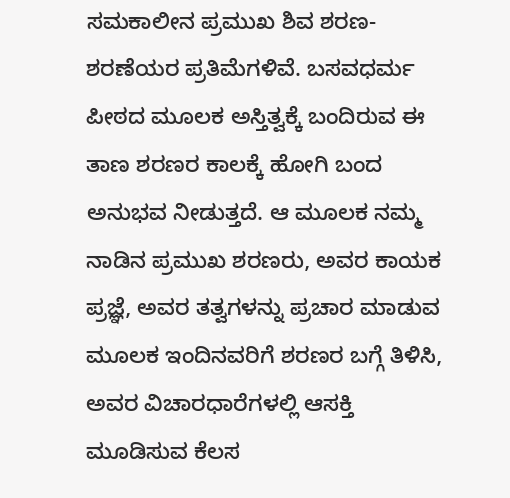ಸಮಕಾಲೀನ ಪ್ರಮುಖ ಶಿವ ಶರಣ-ಶರಣೆಯರ ಪ್ರತಿಮೆಗಳಿವೆ. ಬಸವಧರ್ಮ ಪೀಠದ ಮೂಲಕ ಅಸ್ತಿತ್ವಕ್ಕೆ ಬಂದಿರುವ ಈ ತಾಣ ಶರಣರ ಕಾಲಕ್ಕೆ ಹೋಗಿ ಬಂದ ಅನುಭವ ನೀಡುತ್ತದೆ. ಆ ಮೂಲಕ ನಮ್ಮ ನಾಡಿನ ಪ್ರಮುಖ ಶರಣರು, ಅವರ ಕಾಯಕ ಪ್ರಜ್ಞೆ, ಅವರ ತತ್ವಗಳನ್ನು ಪ್ರಚಾರ ಮಾಡುವ ಮೂಲಕ ಇಂದಿನವರಿಗೆ ಶರಣರ ಬಗ್ಗೆ ತಿಳಿಸಿ, ಅವರ ವಿಚಾರಧಾರೆಗಳಲ್ಲಿ ಆಸಕ್ತಿ ಮೂಡಿಸುವ ಕೆಲಸ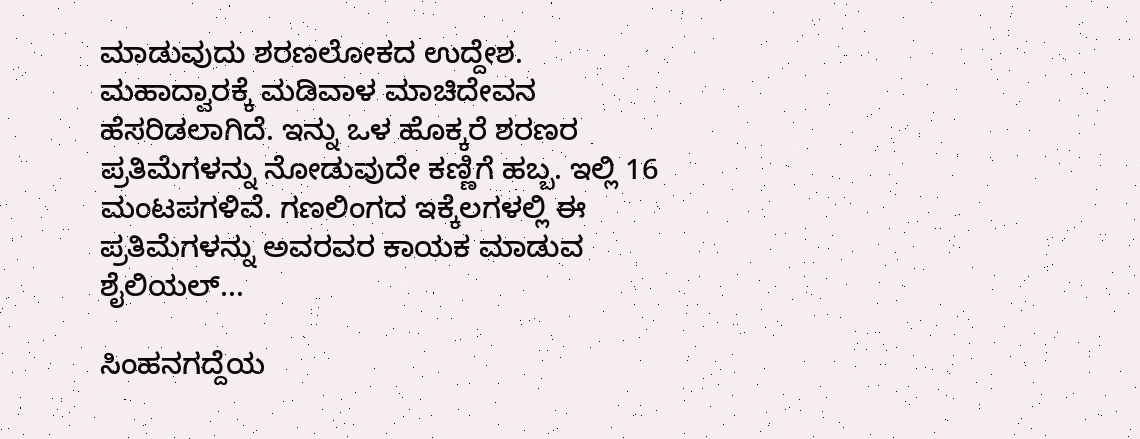ಮಾಡುವುದು ಶರಣಲೋಕದ ಉದ್ದೇಶ. ಮಹಾದ್ವಾರಕ್ಕೆ ಮಡಿವಾಳ ಮಾಚಿದೇವನ ಹೆಸರಿಡಲಾಗಿದೆ. ಇನ್ನು ಒಳ ಹೊಕ್ಕರೆ ಶರಣರ ಪ್ರತಿಮೆಗಳನ್ನು ನೋಡುವುದೇ ಕಣ್ಣಿಗೆ ಹಬ್ಬ. ಇಲ್ಲಿ 16 ಮಂಟಪಗಳಿವೆ. ಗಣಲಿಂಗದ ಇಕ್ಕೆಲಗಳಲ್ಲಿ ಈ ಪ್ರತಿಮೆಗಳನ್ನು ಅವರವರ ಕಾಯಕ ಮಾಡುವ ಶೈಲಿಯಲ್...

ಸಿಂಹನಗದ್ದೆಯ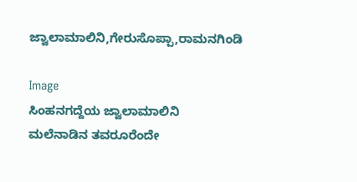ಜ್ವಾಲಾಮಾಲಿನಿ,ಗೇರುಸೊಪ್ಪಾ,ರಾಮನಗಿಂಡಿ

Image
ಸಿಂಹನಗದ್ದೆಯ ಜ್ವಾಲಾಮಾಲಿನಿ ಮಲೆನಾಡಿನ ತವರೂರೆಂದೇ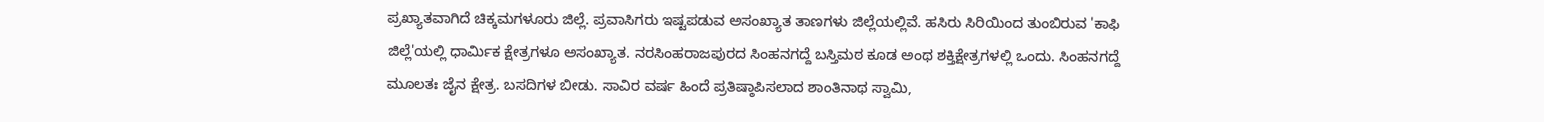ಪ್ರಖ್ಯಾತವಾಗಿದೆ ಚಿಕ್ಕಮಗಳೂರು ಜಿಲ್ಲೆ. ಪ್ರವಾಸಿಗರು ಇಷ್ಟಪಡುವ ಅಸಂಖ್ಯಾತ ತಾಣಗಳು ಜಿಲ್ಲೆಯಲ್ಲಿವೆ. ಹಸಿರು ಸಿರಿಯಿಂದ ತುಂಬಿರುವ 'ಕಾಫಿ ಜಿಲ್ಲೆ'ಯಲ್ಲಿ ಧಾರ್ಮಿಕ ಕ್ಷೇತ್ರಗಳೂ ಅಸಂಖ್ಯಾತ. ನರಸಿಂಹರಾಜಪುರದ ಸಿಂಹನಗದ್ದೆ ಬಸ್ತಿಮಠ ಕೂಡ ಅಂಥ ಶಕ್ತಿಕ್ಷೇತ್ರಗಳಲ್ಲಿ ಒಂದು. ಸಿಂಹನಗದ್ದೆ ಮೂಲತಃ ಜೈನ ಕ್ಷೇತ್ರ. ಬಸದಿಗಳ ಬೀಡು. ಸಾವಿರ ವರ್ಷ ಹಿಂದೆ ಪ್ರತಿಷ್ಠಾಪಿಸಲಾದ ಶಾಂತಿನಾಥ ಸ್ವಾಮಿ,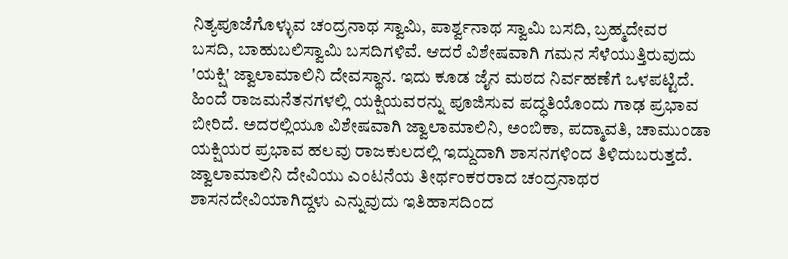ನಿತ್ಯಪೂಜೆಗೊಳ್ಳುವ ಚಂದ್ರನಾಥ ಸ್ವಾಮಿ, ಪಾರ್ಶ್ವನಾಥ ಸ್ವಾಮಿ ಬಸದಿ, ಬ್ರಹ್ಮದೇವರ ಬಸದಿ, ಬಾಹುಬಲಿಸ್ವಾಮಿ ಬಸದಿಗಳಿವೆ. ಆದರೆ ವಿಶೇಷವಾಗಿ ಗಮನ ಸೆಳೆಯುತ್ತಿರುವುದು 'ಯಕ್ಷಿ' ಜ್ವಾಲಾಮಾಲಿನಿ ದೇವಸ್ಥಾನ. ಇದು ಕೂಡ ಜೈನ ಮಠದ ನಿರ್ವಹಣೆಗೆ ಒಳಪಟ್ಟಿದೆ. ಹಿಂದೆ ರಾಜಮನೆತನಗಳಲ್ಲಿ ಯಕ್ಷಿಯವರನ್ನು ಪೂಜಿಸುವ ಪದ್ಧತಿಯೊಂದು ಗಾಢ ಪ್ರಭಾವ ಬೀರಿದೆ. ಅದರಲ್ಲಿಯೂ ವಿಶೇಷವಾಗಿ ಜ್ವಾಲಾಮಾಲಿನಿ, ಅಂಬಿಕಾ, ಪದ್ಮಾವತಿ, ಚಾಮುಂಡಾ ಯಕ್ಷಿಯರ ಪ್ರಭಾವ ಹಲವು ರಾಜಕುಲದಲ್ಲಿ ಇದ್ದುದಾಗಿ ಶಾಸನಗಳಿಂದ ತಿಳಿದುಬರುತ್ತದೆ. ಜ್ವಾಲಾಮಾಲಿನಿ ದೇವಿಯು ಎಂಟನೆಯ ತೀರ್ಥಂಕರರಾದ ಚಂದ್ರನಾಥರ ಶಾಸನದೇವಿಯಾಗಿದ್ದಳು ಎನ್ನುವುದು ಇತಿಹಾಸದಿಂದ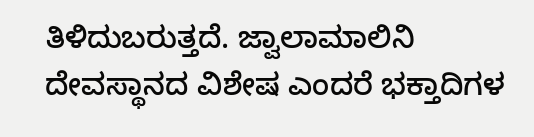ತಿಳಿದುಬರುತ್ತದೆ. ಜ್ವಾಲಾಮಾಲಿನಿ ದೇವಸ್ಥಾನದ ವಿಶೇಷ ಎಂದರೆ ಭಕ್ತಾದಿಗಳ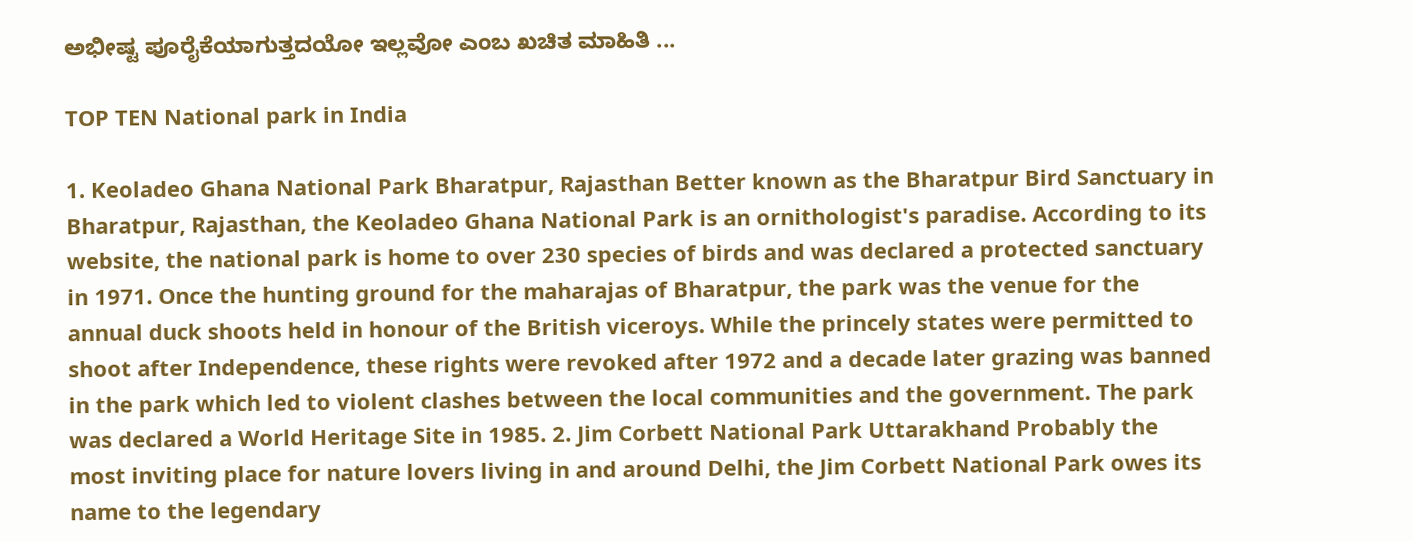ಅಭೀಷ್ಟ ಪೂರೈಕೆಯಾಗುತ್ತದಯೋ ಇಲ್ಲವೋ ಎಂಬ ಖಚಿತ ಮಾಹಿತಿ ...

TOP TEN National park in India

1. Keoladeo Ghana National Park Bharatpur, Rajasthan Better known as the Bharatpur Bird Sanctuary in Bharatpur, Rajasthan, the Keoladeo Ghana National Park is an ornithologist's paradise. According to its website, the national park is home to over 230 species of birds and was declared a protected sanctuary in 1971. Once the hunting ground for the maharajas of Bharatpur, the park was the venue for the annual duck shoots held in honour of the British viceroys. While the princely states were permitted to shoot after Independence, these rights were revoked after 1972 and a decade later grazing was banned in the park which led to violent clashes between the local communities and the government. The park was declared a World Heritage Site in 1985. 2. Jim Corbett National Park Uttarakhand Probably the most inviting place for nature lovers living in and around Delhi, the Jim Corbett National Park owes its name to the legendary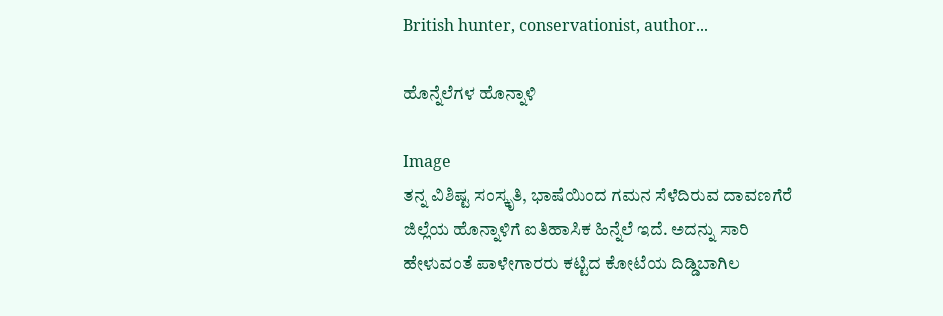British hunter, conservationist, author...

ಹೊನ್ನೆಲೆಗಳ ಹೊನ್ನಾಳಿ

Image
ತನ್ನ ವಿಶಿಷ್ಟ ಸಂಸ್ಕೃತಿ, ಭಾಷೆಯಿಂದ ಗಮನ ಸೆಳೆದಿರುವ ದಾವಣಗೆರೆ ಜಿಲ್ಲೆಯ ಹೊನ್ನಾಳಿಗೆ ಐತಿಹಾಸಿಕ ಹಿನ್ನೆಲೆ ಇದೆ. ಅದನ್ನು ಸಾರಿ ಹೇಳುವಂತೆ ಪಾಳೇಗಾರರು ಕಟ್ಟಿದ ಕೋಟೆಯ ದಿಡ್ಡಿಬಾಗಿಲ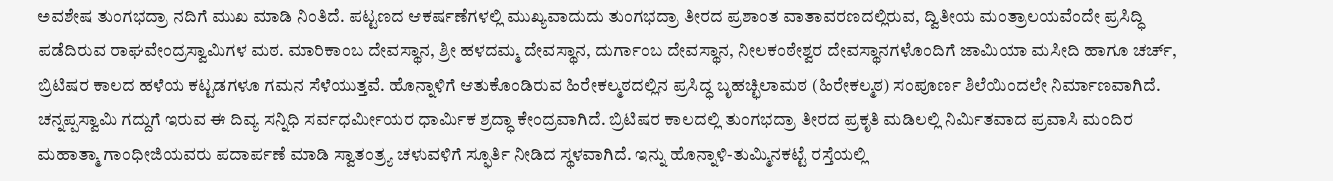ಅವಶೇಷ ತುಂಗಭದ್ರಾ ನದಿಗೆ ಮುಖ ಮಾಡಿ ನಿಂತಿದೆ. ಪಟ್ಟಣದ ಆಕರ್ಷಣೆಗಳಲ್ಲಿ ಮುಖ್ಯವಾದುದು ತುಂಗಭದ್ರಾ ತೀರದ ಪ್ರಶಾಂತ ವಾತಾವರಣದಲ್ಲಿರುವ, ದ್ವಿತೀಯ ಮಂತ್ರಾಲಯವೆಂದೇ ಪ್ರಸಿದ್ಧಿ ಪಡೆದಿರುವ ರಾಘವೇಂದ್ರಸ್ವಾಮಿಗಳ ಮಠ. ಮಾರಿಕಾಂಬ ದೇವಸ್ಥಾನ, ಶ್ರೀ ಹಳದಮ್ಮ ದೇವಸ್ಥಾನ, ದುರ್ಗಾಂಬ ದೇವಸ್ಥಾನ, ನೀಲಕಂಠೇಶ್ವರ ದೇವಸ್ಥಾನಗಳೊಂದಿಗೆ ಜಾಮಿಯಾ ಮಸೀದಿ ಹಾಗೂ ಚರ್ಚ್, ಬ್ರಿಟಿಷರ ಕಾಲದ ಹಳೆಯ ಕಟ್ಟಡಗಳೂ ಗಮನ ಸೆಳೆಯುತ್ತವೆ. ಹೊನ್ನಾಳಿಗೆ ಆತುಕೊಂಡಿರುವ ಹಿರೇಕಲ್ಮಠದಲ್ಲಿನ ಪ್ರಸಿದ್ಧ ಬೃಹಚ್ಛಿಲಾಮಠ (ಹಿರೇಕಲ್ಮಠ) ಸಂಪೂರ್ಣ ಶಿಲೆಯಿಂದಲೇ ನಿರ್ಮಾಣವಾಗಿದೆ. ಚನ್ನಪ್ಪಸ್ವಾಮಿ ಗದ್ದುಗೆ ಇರುವ ಈ ದಿವ್ಯ ಸನ್ನಿಧಿ ಸರ್ವಧರ್ಮೀಯರ ಧಾರ್ಮಿಕ ಶ್ರದ್ಧಾ ಕೇಂದ್ರವಾಗಿದೆ. ಬ್ರಿಟಿಷರ ಕಾಲದಲ್ಲಿ ತುಂಗಭದ್ರಾ ತೀರದ ಪ್ರಕೃತಿ ಮಡಿಲಲ್ಲಿ ನಿರ್ಮಿತವಾದ ಪ್ರವಾಸಿ ಮಂದಿರ ಮಹಾತ್ಮಾ ಗಾಂಧೀಜಿಯವರು ಪದಾರ್ಪಣೆ ಮಾಡಿ ಸ್ವಾತಂತ್ರ್ಯ ಚಳುವಳಿಗೆ ಸ್ಫೂರ್ತಿ ನೀಡಿದ ಸ್ಥಳವಾಗಿದೆ. ಇನ್ನು ಹೊನ್ನಾಳಿ-ತುಮ್ಮಿನಕಟ್ಟೆ ರಸ್ತೆಯಲ್ಲಿ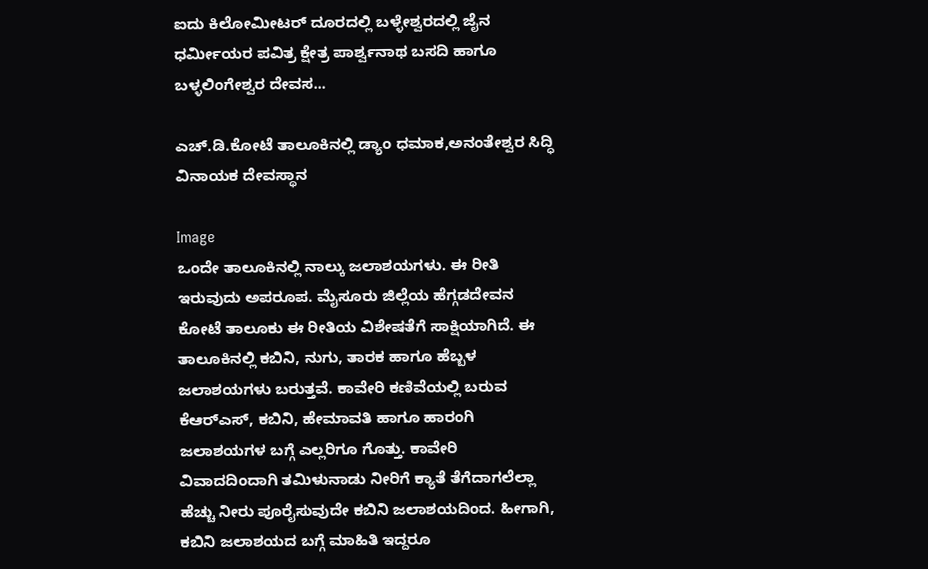ಐದು ಕಿಲೋಮೀಟರ್ ದೂರದಲ್ಲಿ ಬಳ್ಳೇಶ್ವರದಲ್ಲಿ ಜೈನ ಧರ್ಮೀಯರ ಪವಿತ್ರ ಕ್ಷೇತ್ರ ಪಾರ್ಶ್ವನಾಥ ಬಸದಿ ಹಾಗೂ ಬಳ್ಳಲಿಂಗೇಶ್ವರ ದೇವಸ...

ಎಚ್.ಡಿ.ಕೋಟೆ ತಾಲೂಕಿನಲ್ಲಿ ಡ್ಯಾಂ ಧಮಾಕ,ಅನಂತೇಶ್ವರ ಸಿದ್ಧಿ ವಿನಾಯಕ ದೇವಸ್ಥಾನ

Image
ಒಂದೇ ತಾಲೂಕಿನಲ್ಲಿ ನಾಲ್ಕು ಜಲಾಶಯಗಳು. ಈ ರೀತಿ ಇರುವುದು ಅಪರೂಪ. ಮೈಸೂರು ಜಿಲ್ಲೆಯ ಹೆಗ್ಗಡದೇವನ ಕೋಟೆ ತಾಲೂಕು ಈ ರೀತಿಯ ವಿಶೇಷತೆಗೆ ಸಾಕ್ಷಿಯಾಗಿದೆ. ಈ ತಾಲೂಕಿನಲ್ಲಿ ಕಬಿನಿ, ನುಗು, ತಾರಕ ಹಾಗೂ ಹೆಬ್ಬಳ ಜಲಾಶಯಗಳು ಬರುತ್ತವೆ. ಕಾವೇರಿ ಕಣಿವೆಯಲ್ಲಿ ಬರುವ ಕೆಆರ್‌ಎಸ್, ಕಬಿನಿ, ಹೇಮಾವತಿ ಹಾಗೂ ಹಾರಂಗಿ ಜಲಾಶಯಗಳ ಬಗ್ಗೆ ಎಲ್ಲರಿಗೂ ಗೊತ್ತು. ಕಾವೇರಿ ವಿವಾದದಿಂದಾಗಿ ತಮಿಳುನಾಡು ನೀರಿಗೆ ಕ್ಯಾತೆ ತೆಗೆದಾಗಲೆಲ್ಲಾ ಹೆಚ್ಚು ನೀರು ಪೂರೈಸುವುದೇ ಕಬಿನಿ ಜಲಾಶಯದಿಂದ. ಹೀಗಾಗಿ, ಕಬಿನಿ ಜಲಾಶಯದ ಬಗ್ಗೆ ಮಾಹಿತಿ ಇದ್ದರೂ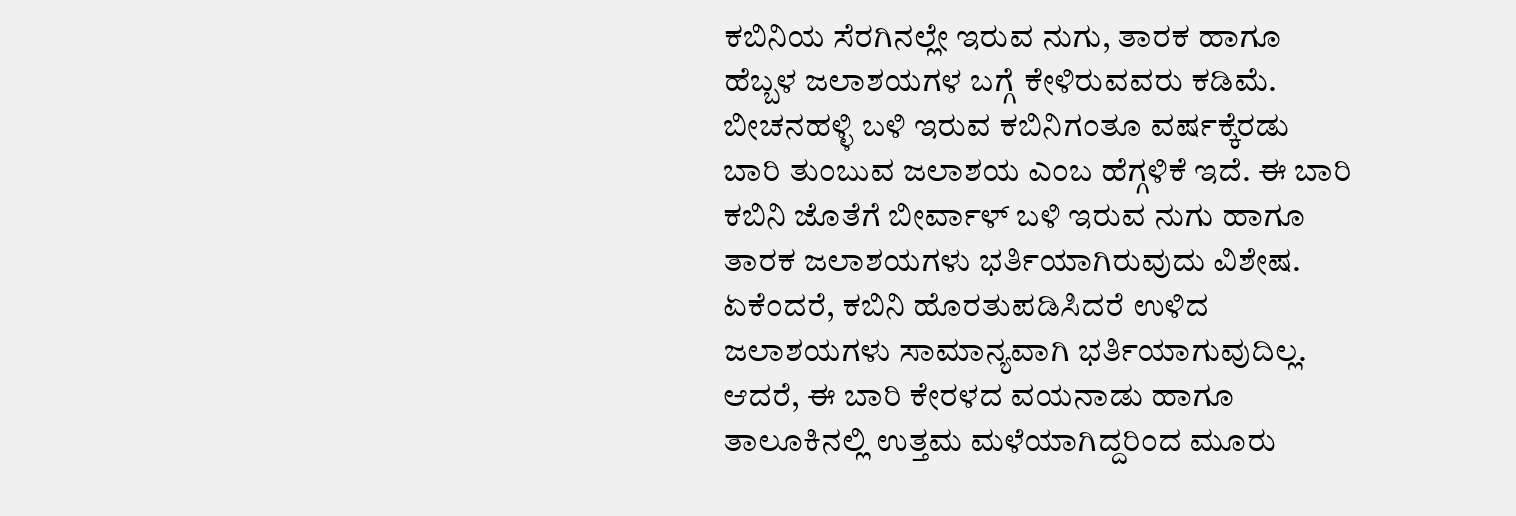ಕಬಿನಿಯ ಸೆರಗಿನಲ್ಲೇ ಇರುವ ನುಗು, ತಾರಕ ಹಾಗೂ ಹೆಬ್ಬಳ ಜಲಾಶಯಗಳ ಬಗ್ಗೆ ಕೇಳಿರುವವರು ಕಡಿಮೆ. ಬೀಚನಹಳ್ಳಿ ಬಳಿ ಇರುವ ಕಬಿನಿಗಂತೂ ವರ್ಷಕ್ಕೆರಡು ಬಾರಿ ತುಂಬುವ ಜಲಾಶಯ ಎಂಬ ಹೆಗ್ಗಳಿಕೆ ಇದೆ. ಈ ಬಾರಿ ಕಬಿನಿ ಜೊತೆಗೆ ಬೀರ್ವಾಳ್ ಬಳಿ ಇರುವ ನುಗು ಹಾಗೂ ತಾರಕ ಜಲಾಶಯಗಳು ಭರ್ತಿಯಾಗಿರುವುದು ವಿಶೇಷ. ಏಕೆಂದರೆ, ಕಬಿನಿ ಹೊರತುಪಡಿಸಿದರೆ ಉಳಿದ ಜಲಾಶಯಗಳು ಸಾಮಾನ್ಯವಾಗಿ ಭರ್ತಿಯಾಗುವುದಿಲ್ಲ. ಆದರೆ, ಈ ಬಾರಿ ಕೇರಳದ ವಯನಾಡು ಹಾಗೂ ತಾಲೂಕಿನಲ್ಲಿ ಉತ್ತಮ ಮಳೆಯಾಗಿದ್ದರಿಂದ ಮೂರು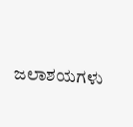ಜಲಾಶಯಗಳು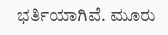ಭರ್ತಿಯಾಗಿವೆ. ಮೂರು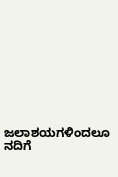ಜಲಾಶಯಗಳಿಂದಲೂ ನದಿಗೆ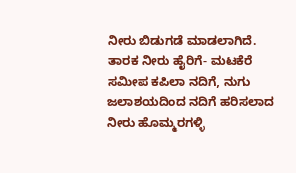ನೀರು ಬಿಡುಗಡೆ ಮಾಡಲಾಗಿದೆ. ತಾರಕ ನೀರು ಹೈರಿಗೆ- ಮಟಕೆರೆ ಸಮೀಪ ಕಪಿಲಾ ನದಿಗೆ, ನುಗು ಜಲಾಶಯದಿಂದ ನದಿಗೆ ಹರಿಸಲಾದ ನೀರು ಹೊಮ್ಮರಗಳ್ಳಿ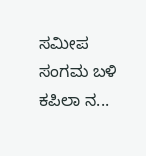ಸಮೀಪ ಸಂಗಮ ಬಳಿ ಕಪಿಲಾ ನ...